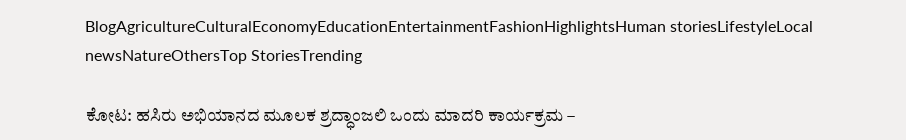BlogAgricultureCulturalEconomyEducationEntertainmentFashionHighlightsHuman storiesLifestyleLocal newsNatureOthersTop StoriesTrending

ಕೋಟ: ಹಸಿರು ಅಭಿಯಾನದ ಮೂಲಕ ಶ್ರದ್ಧಾಂಜಲಿ ಒಂದು ಮಾದರಿ ಕಾರ್ಯಕ್ರಮ –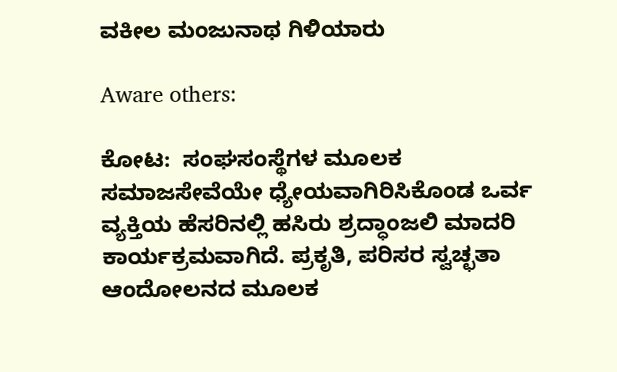ವಕೀಲ ಮಂಜುನಾಥ ಗಿಳಿಯಾರು

Aware others:

ಕೋಟ:  ಸಂಘಸಂಸ್ಥೆಗಳ ಮೂಲಕ ಸಮಾಜಸೇವೆಯೇ ಧ್ಯೇಯವಾಗಿರಿಸಿಕೊಂಡ ಒರ್ವ ವ್ಯಕ್ತಿಯ ಹೆಸರಿನಲ್ಲಿ ಹಸಿರು ಶ್ರದ್ಧಾಂಜಲಿ ಮಾದರಿ ಕಾರ್ಯಕ್ರಮವಾಗಿದೆ. ಪ್ರಕೃತಿ, ಪರಿಸರ ಸ್ವಚ್ಛತಾ ಆಂದೋಲನದ ಮೂಲಕ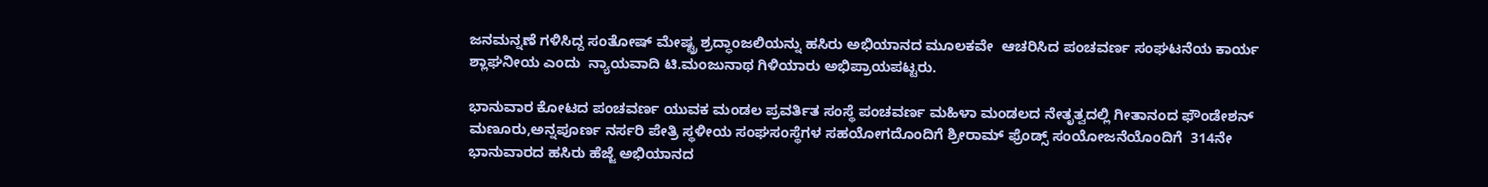ಜನಮನ್ನಣೆ ಗಳಿಸಿದ್ದ ಸಂತೋಷ್ ಮೇಷ್ಟ್ರ ಶ್ರದ್ಧಾಂಜಲಿಯನ್ನು ಹಸಿರು ಅಭಿಯಾನದ ಮೂಲಕವೇ  ಆಚರಿಸಿದ ಪಂಚವರ್ಣ ಸಂಘಟನೆಯ ಕಾರ್ಯ ಶ್ಲಾಘನೀಯ ಎಂದು  ನ್ಯಾಯವಾದಿ ಟಿ.ಮಂಜುನಾಥ ಗಿಳಿಯಾರು ಅಭಿಪ್ರಾಯಪಟ್ಟರು.

ಭಾನುವಾರ ಕೋಟದ ಪಂಚವರ್ಣ ಯುವಕ ಮಂಡಲ ಪ್ರವರ್ತಿತ ಸಂಸ್ಥೆ ಪಂಚವರ್ಣ ಮಹಿಳಾ ಮಂಡಲದ ನೇತೃತ್ವದಲ್ಲಿ ಗೀತಾನಂದ ಫೌಂಡೇಶನ್ ಮಣೂರು,ಅನ್ನಪೂರ್ಣ ನರ್ಸರಿ ಪೇತ್ರಿ ಸ್ಥಳೀಯ ಸಂಘಸಂಸ್ಥೆಗಳ ಸಹಯೋಗದೊಂದಿಗೆ ಶ್ರೀರಾಮ್ ಫ್ರೆಂಡ್ಸ್ ಸಂಯೋಜನೆಯೊಂದಿಗೆ  314ನೇ ಭಾನುವಾರದ ಹಸಿರು ಹೆಜ್ಜೆ ಅಭಿಯಾನದ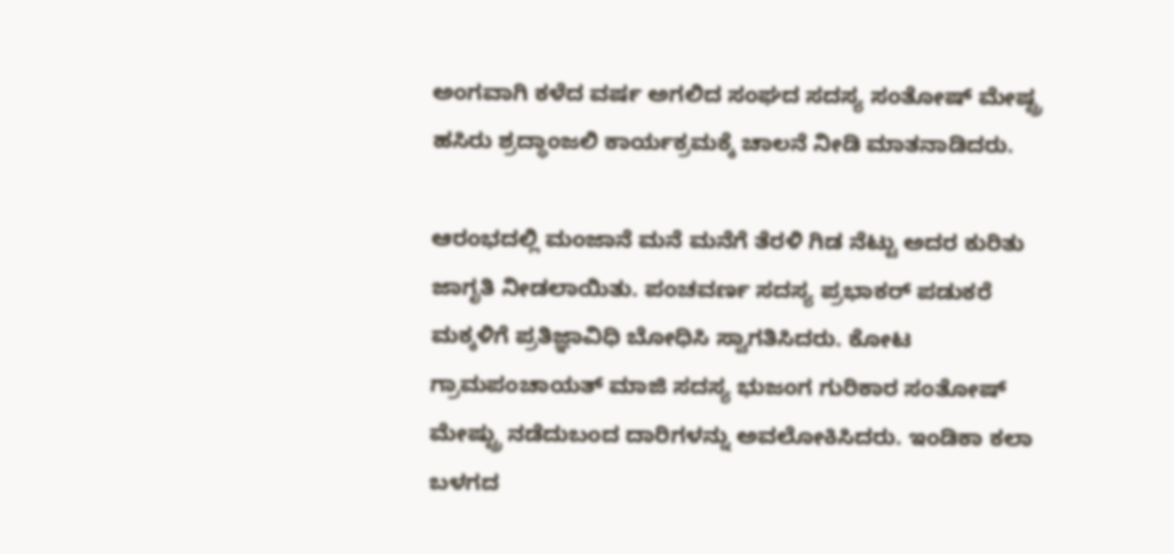ಅಂಗವಾಗಿ ಕಳೆದ ವರ್ಷ ಅಗಲಿದ ಸಂಘದ ಸದಸ್ಯ ಸಂತೋಷ್ ಮೇಷ್ಟ್ರ ಹಸಿರು ಶ್ರದ್ಧಾಂಜಲಿ ಕಾರ್ಯಕ್ರಮಕ್ಕೆ ಚಾಲನೆ ನೀಡಿ ಮಾತನಾಡಿದರು.

ಆರಂಭದಲ್ಲಿ ಮಂಜಾನೆ ಮನೆ ಮನೆಗೆ ತೆರಳಿ ಗಿಡ ನೆಟ್ಟು ಅದರ ಕುರಿತು ಜಾಗೃತಿ ನೀಡಲಾಯಿತು. ಪಂಚವರ್ಣ ಸದಸ್ಯ ಪ್ರಭಾಕರ್ ಪಡುಕರೆ  ಮಕ್ಕಳಿಗೆ ಪ್ರತಿಜ್ಞಾವಿಧಿ ಬೋಧಿಸಿ ಸ್ವಾಗತಿಸಿದರು. ಕೋಟ ಗ್ರಾಮಪಂಚಾಯತ್ ಮಾಜಿ ಸದಸ್ಯ ಭುಜಂಗ ಗುರಿಕಾರ ಸಂತೋಷ್ ಮೇಷ್ಟ್ರು ನಡೆದುಬಂದ ದಾರಿಗಳನ್ನು ಅವಲೋಕಿಸಿದರು. ಇಂಡಿಕಾ ಕಲಾ ಬಳಗದ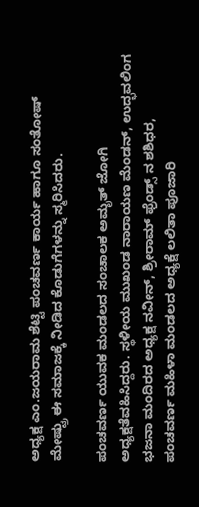ಅಧ್ಯಕ್ಷ ಎಂ.ಜಯರಾಮ ಶೆಟ್ಟಿ ಪಂಚವರ್ಣ ಕಾರ್ಯ ಹಾಗೂ ಸಂತೋಷ್ ಮೇಷ್ಟ್ರು ಈ ಸಮಾಜಕ್ಕೆ ನೀಡಿದ ಕೊಡುಗೆಗಳನ್ನು ಸ್ಮರಿಸಿದರು.

ಪಂಚವರ್ಣ ಯುವಕ ಮಂಡಲದ ಸಂಚಾಲಕ ಅಮೃತ್ ಜೋಗಿ ಅಧ್ಯಕ್ಷತೆವಹಿಸಿದ್ದರು. ಸ್ಥಳೀಯ ಮುಖಂಡ ನಾರಾಯಣ ಮೆಂಡನ್, ಉದ್ಭವಲಿಂಗ ಭಜನಾ ಮಂದಿರದ ಅಧ್ಯಕ್ಷ ನವೀನ್, ಶ್ರೀರಾಮ್ ಫ್ರೆಂಡ್ಸ್ ನ ಶಶಿಧರ, ಪಂಚವರ್ಣ ಮಹಿಳಾ ಮಂಡಲದ ಅಧ್ಯಕ್ಷೆ ಲಲಿತಾ ಪೂಜಾರಿ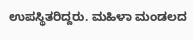ಉಪಸ್ಥಿತರಿದ್ದರು. ಮಹಿಳಾ ಮಂಡಲದ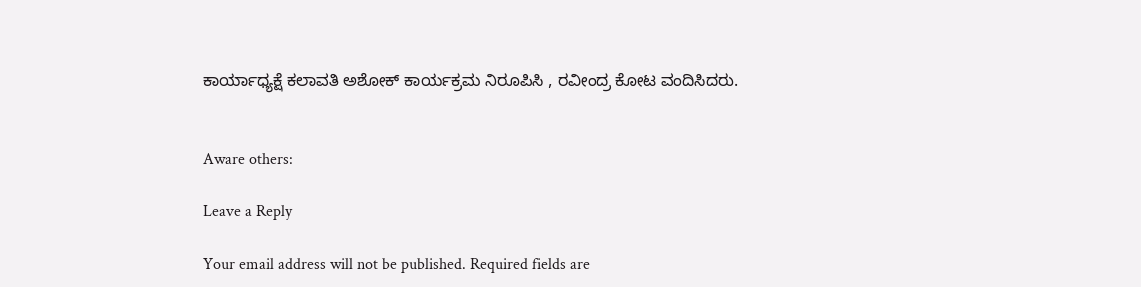ಕಾರ್ಯಾಧ್ಯಕ್ಷೆ ಕಲಾವತಿ ಅಶೋಕ್ ಕಾರ್ಯಕ್ರಮ ನಿರೂಪಿಸಿ , ರವೀಂದ್ರ ಕೋಟ ವಂದಿಸಿದರು.


Aware others:

Leave a Reply

Your email address will not be published. Required fields are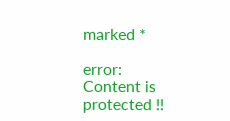marked *

error: Content is protected !!